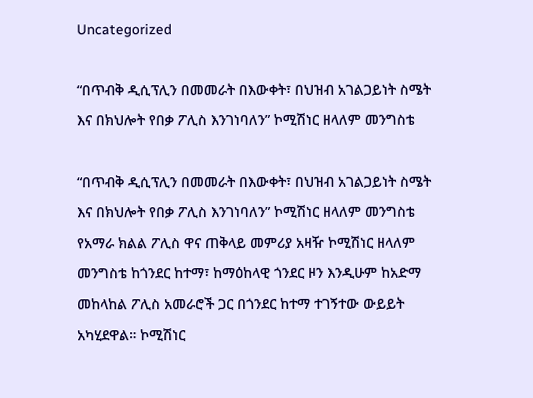Uncategorized

“በጥብቅ ዲሲፕሊን በመመራት በእውቀት፣ በህዝብ አገልጋይነት ስሜት እና በክህሎት የበቃ ፖሊስ እንገነባለን” ኮሚሽነር ዘላለም መንግስቴ

“በጥብቅ ዲሲፕሊን በመመራት በእውቀት፣ በህዝብ አገልጋይነት ስሜት እና በክህሎት የበቃ ፖሊስ እንገነባለን” ኮሚሽነር ዘላለም መንግስቴ የአማራ ክልል ፖሊስ ዋና ጠቅላይ መምሪያ አዛዥ ኮሚሽነር ዘላለም መንግስቴ ከጎንደር ከተማ፣ ከማዕከላዊ ጎንደር ዞን እንዲሁም ከአድማ መከላከል ፖሊስ አመራሮች ጋር በጎንደር ከተማ ተገኝተው ውይይት አካሂደዋል። ኮሚሽነር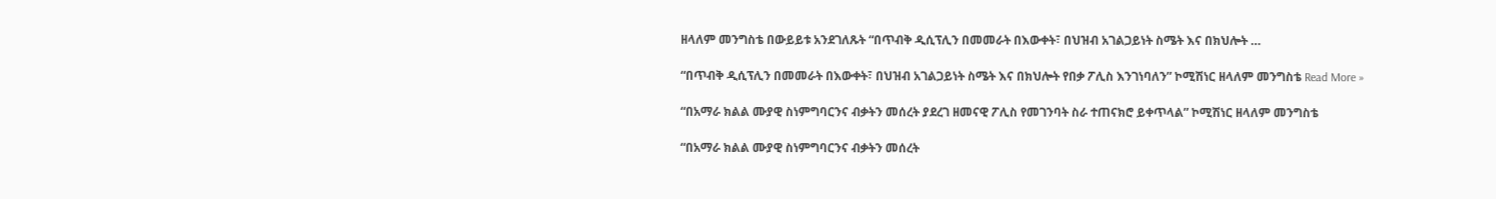ዘላለም መንግስቴ በውይይቱ አንደገለጹት “በጥብቅ ዲሲፕሊን በመመራት በእውቀት፣ በህዝብ አገልጋይነት ስሜት እና በክህሎት …

“በጥብቅ ዲሲፕሊን በመመራት በእውቀት፣ በህዝብ አገልጋይነት ስሜት እና በክህሎት የበቃ ፖሊስ እንገነባለን” ኮሚሽነር ዘላለም መንግስቴ Read More »

“በአማራ ክልል ሙያዊ ስነምግባርንና ብቃትን መሰረት ያደረገ ዘመናዊ ፖሊስ የመገንባት ስራ ተጠናክሮ ይቀጥላል” ኮሚሽነር ዘላለም መንግስቴ

“በአማራ ክልል ሙያዊ ስነምግባርንና ብቃትን መሰረት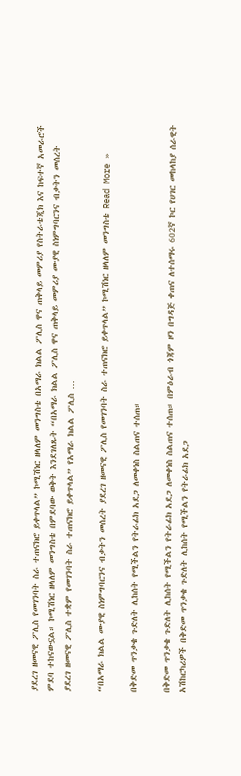ያደረገ ዘመናዊ ፖሊስ የመገንባት ስራ ተጠናክሮ ይቀጥላል” ኮሚሽነር ዘላለም መንግስቴ በአማራ ክልል ፖሊስ ዋና ጠቅላይ መምሪያ የስትራቴጂክ እና ከፍተኛ አመራሮች ምደባ ተከናውኗል። ኮሚሽነር ዘላለም መንግስቴ በምደባው ወቅት እንደገለጹት “በአማራ ክልል ፖሊስ ዋና ጠቅላይ መምሪያ ሙያዊ ስነምግባርንና ብቃትን መሰረት ያደረገ ዘመናዊ ፖሊስ ተቋም የመገንባት ስራ ተጠናክሮ ይቀጥላል” የአማራ ክልል ፖሊስ …

“በአማራ ክልል ሙያዊ ስነምግባርንና ብቃትን መሰረት ያደረገ ዘመናዊ ፖሊስ የመገንባት ስራ ተጠናክሮ ይቀጥላል” ኮሚሽነር ዘላለም መንግስቴ Read More »

በቅድመ ጥንቃቄ ጉድለት ሊከሰት የሚችልን የትራፊክ አደጋ ለመቀነስ ስልጠና ተሰጠ።

በቅድመ ጥንቃቄ ጉድለት ሊከሰት የሚችልን የትራፊክ አደጋ ለመቀነስ ስልጠና ተሰጠ። በምዕራብ ጎጃም ዞን በግዳጅ ቀጠና ለተሰማሩ 602ኛ ኮር የሀገር መከላከያ ሰራዊት አሽከርካሪዎች በቅድመ ጥንቃቄ ጉድለት ሊከሰት የሚችልን የትራፊክ አደጋ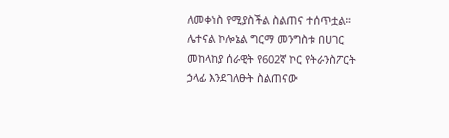ለመቀነስ የሚያስችል ስልጠና ተሰጥቷል። ሌተናል ኮሎኔል ግርማ መንግስቱ በሀገር መከላከያ ሰራዊት የ602ኛ ኮር የትራንስፖርት ኃላፊ እንደገለፁት ስልጠናው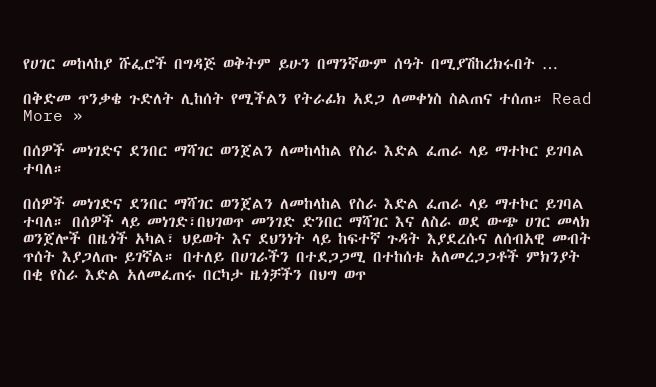የሀገር መከላከያ ሹፌሮች በግዳጅ ወቅትም ይሁን በማንኛውም ሰዓት በሚያሽከረክሩበት …

በቅድመ ጥንቃቄ ጉድለት ሊከሰት የሚችልን የትራፊክ አደጋ ለመቀነስ ስልጠና ተሰጠ። Read More »

በሰዎች መነገድና ደንበር ማሻገር ወንጀልን ለመከላከል የስራ እድል ፈጠራ ላይ ማተኮር ይገባል ተባለ።

በሰዎች መነገድና ደንበር ማሻገር ወንጀልን ለመከላከል የስራ እድል ፈጠራ ላይ ማተኮር ይገባል ተባለ። በሰዎች ላይ መነገድ፣በህገወጥ መንገድ ድንበር ማሻገር እና ለስራ ወደ ውጭ ሀገር መላክ ወንጀሎች በዜጎች አካል፣ ህይወት እና ደህንነት ላይ ከፍተኛ ጉዳት እያደረሱና ለሰብአዊ መብት ጥሰት እያጋለጡ ይገኛል። በተለይ በሀገራችን በተደጋጋሚ በተከሰቱ አለመረጋጋቶች ምክንያት በቂ የስራ እድል አለመፈጠሩ በርካታ ዜጎቻችን በህግ ወጥ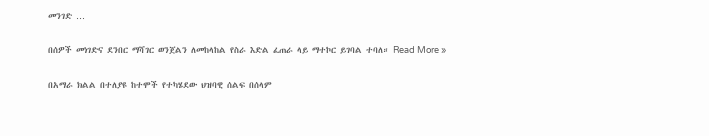መንገድ …

በሰዎች መነገድና ደንበር ማሻገር ወንጀልን ለመከላከል የስራ እድል ፈጠራ ላይ ማተኮር ይገባል ተባለ። Read More »

በአማራ ክልል በተለያዩ ከተሞች የተካሄደው ህዝባዊ ሰልፍ በሰላም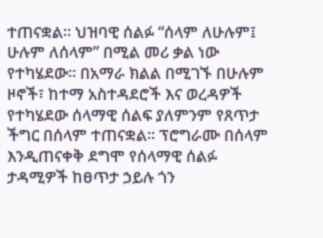ተጠናቋል። ህዝባዊ ሰልፉ “ሰላም ለሁሉም፤ ሁሉም ለሰላም” በሚል መሪ ቃል ነው የተካሄደው። በአማራ ክልል በሚገኙ በሁሉም ዞኖች፣ ከተማ አስተዳደሮች እና ወረዳዎች የተካሄደው ሰላማዊ ሰልፍ ያለምንም የጸጥታ ችግር በሰላም ተጠናቋል። ፕሮግራሙ በሰላም እንዲጠናቀቅ ደግሞ የሰላማዊ ሰልፉ ታዳሚዎች ከፀጥታ ኃይሉ ጎን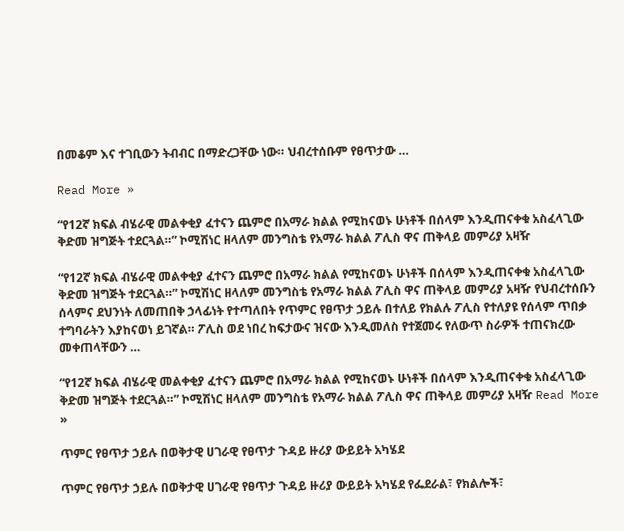በመቆም እና ተገቢውን ትብብር በማድረጋቸው ነው። ህብረተሰቡም የፀጥታው …

Read More »

“የ12ኛ ክፍል ብሄራዊ መልቀቂያ ፈተናን ጨምሮ በአማራ ክልል የሚከናወኑ ሁነቶች በሰላም እንዲጠናቀቁ አስፈላጊው ቅድመ ዝግጅት ተደርጓል።” ኮሚሽነር ዘላለም መንግስቴ የአማራ ክልል ፖሊስ ዋና ጠቅላይ መምሪያ አዛዥ

“የ12ኛ ክፍል ብሄራዊ መልቀቂያ ፈተናን ጨምሮ በአማራ ክልል የሚከናወኑ ሁነቶች በሰላም እንዲጠናቀቁ አስፈላጊው ቅድመ ዝግጅት ተደርጓል።” ኮሚሽነር ዘላለም መንግስቴ የአማራ ክልል ፖሊስ ዋና ጠቅላይ መምሪያ አዛዥ የህብረተሰቡን ሰላምና ደህንነት ለመጠበቅ ኃላፊነት የተጣለበት የጥምር የፀጥታ ኃይሉ በተለይ የክልሉ ፖሊስ የተለያዩ የሰላም ጥበቃ ተግባራትን እያከናወነ ይገኛል። ፖሊስ ወደ ነበረ ከፍታውና ዝናው እንዲመለስ የተጀመሩ የለውጥ ስራዎች ተጠናክረው መቀጠላቸውን …

“የ12ኛ ክፍል ብሄራዊ መልቀቂያ ፈተናን ጨምሮ በአማራ ክልል የሚከናወኑ ሁነቶች በሰላም እንዲጠናቀቁ አስፈላጊው ቅድመ ዝግጅት ተደርጓል።” ኮሚሽነር ዘላለም መንግስቴ የአማራ ክልል ፖሊስ ዋና ጠቅላይ መምሪያ አዛዥ Read More »

ጥምር የፀጥታ ኃይሉ በወቅታዊ ሀገራዊ የፀጥታ ጉዳይ ዙሪያ ውይይት አካሄደ

ጥምር የፀጥታ ኃይሉ በወቅታዊ ሀገራዊ የፀጥታ ጉዳይ ዙሪያ ውይይት አካሄደ የፌደራል፣ የክልሎች፣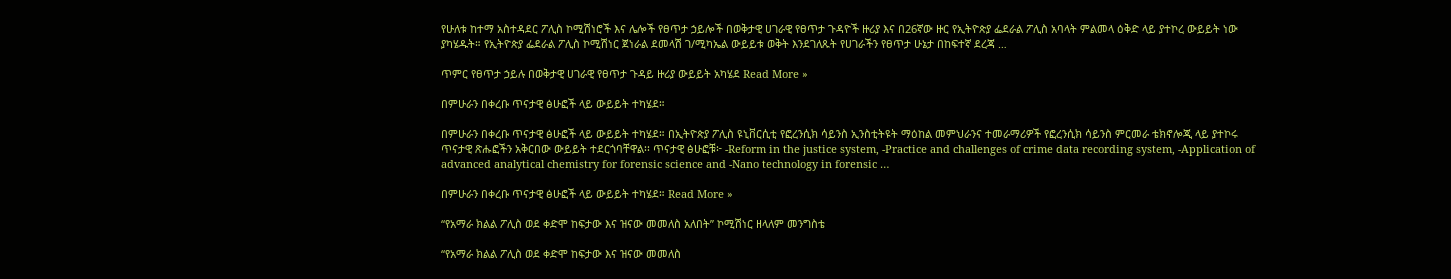የሁለቱ ከተማ አስተዳደር ፖሊስ ኮሚሽነሮች እና ሌሎች የፀጥታ ኃይሎች በወቅታዊ ሀገራዊ የፀጥታ ጉዳዮች ዙሪያ እና በ26ኛው ዙር የኢትዮጵያ ፌደራል ፖሊስ አባላት ምልመላ ዕቅድ ላይ ያተኮረ ውይይት ነው ያካሄዱት። የኢትዮጵያ ፌደራል ፖሊስ ኮሚሽነር ጀነራል ደመላሽ ገ/ሚካኤል ውይይቱ ወቅት እንደገለጹት የሀገራችን የፀጥታ ሁኔታ በከፍተኛ ደረጃ …

ጥምር የፀጥታ ኃይሉ በወቅታዊ ሀገራዊ የፀጥታ ጉዳይ ዙሪያ ውይይት አካሄደ Read More »

በምሁራን በቀረቡ ጥናታዊ ፅሁፎች ላይ ውይይት ተካሄደ።

በምሁራን በቀረቡ ጥናታዊ ፅሁፎች ላይ ውይይት ተካሄደ። በኢትዮጵያ ፖሊስ ዩኒቨርሲቲ የፎረንሲክ ሳይንስ ኢንስቲትዩት ማዕከል መምህራንና ተመራማሪዎች የፎረንሲክ ሳይንስ ምርመራ ቴክኖሎጂ ላይ ያተኮሩ ጥናታዊ ጽሑፎችን አቅርበው ውይይት ተደርጎባቸዋል፡፡ ጥናታዊ ፅሁፎቹ፦ -Reform in the justice system, -Practice and challenges of crime data recording system, -Application of advanced analytical chemistry for forensic science and -Nano technology in forensic …

በምሁራን በቀረቡ ጥናታዊ ፅሁፎች ላይ ውይይት ተካሄደ። Read More »

“የአማራ ክልል ፖሊስ ወደ ቀድሞ ከፍታው እና ዝናው መመለስ አለበት” ኮሚሽነር ዘላለም መንግስቴ

“የአማራ ክልል ፖሊስ ወደ ቀድሞ ከፍታው እና ዝናው መመለስ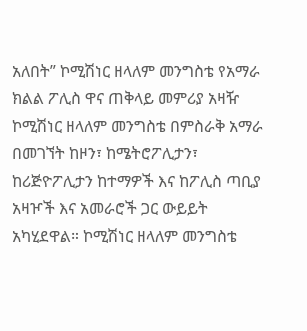አለበት” ኮሚሽነር ዘላለም መንግስቴ የአማራ ክልል ፖሊስ ዋና ጠቅላይ መምሪያ አዛዥ ኮሚሽነር ዘላለም መንግስቴ በምስራቅ አማራ በመገኘት ከዞን፣ ከሜትሮፖሊታን፣ ከሪጅዮፖሊታን ከተማዎች እና ከፖሊስ ጣቢያ አዛዦች እና አመራሮች ጋር ውይይት አካሂደዋል። ኮሚሽነር ዘላለም መንግስቴ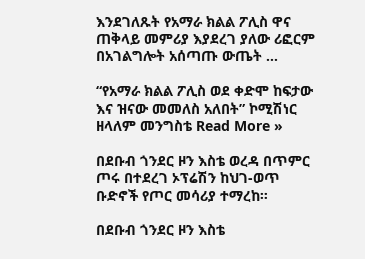እንደገለጹት የአማራ ክልል ፖሊስ ዋና ጠቅላይ መምሪያ እያደረገ ያለው ሪፎርም በአገልግሎት አሰጣጡ ውጤት …

“የአማራ ክልል ፖሊስ ወደ ቀድሞ ከፍታው እና ዝናው መመለስ አለበት” ኮሚሽነር ዘላለም መንግስቴ Read More »

በደቡብ ጎንደር ዞን እስቴ ወረዳ በጥምር ጦሩ በተደረገ ኦፕሬሽን ከህገ-ወጥ ቡድኖች የጦር መሳሪያ ተማረከ።

በደቡብ ጎንደር ዞን እስቴ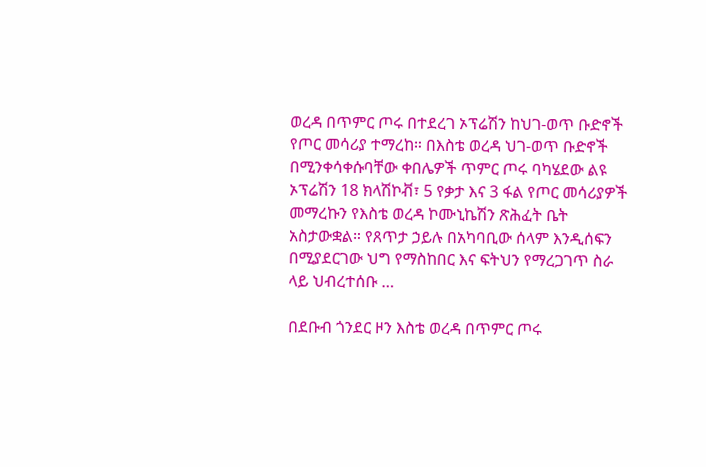ወረዳ በጥምር ጦሩ በተደረገ ኦፕሬሽን ከህገ-ወጥ ቡድኖች የጦር መሳሪያ ተማረከ። በእስቴ ወረዳ ህገ-ወጥ ቡድኖች በሚንቀሳቀሱባቸው ቀበሌዎች ጥምር ጦሩ ባካሄደው ልዩ ኦፕሬሽን 18 ክላሽኮቭ፣ 5 የቃታ እና 3 ፋል የጦር መሳሪያዎች መማረኩን የእስቴ ወረዳ ኮሙኒኬሽን ጽሕፈት ቤት አስታውቋል። የጸጥታ ኃይሉ በአካባቢው ሰላም እንዲሰፍን በሚያደርገው ህግ የማስከበር እና ፍትህን የማረጋገጥ ስራ ላይ ህብረተሰቡ …

በደቡብ ጎንደር ዞን እስቴ ወረዳ በጥምር ጦሩ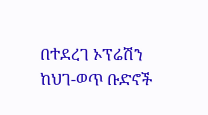በተደረገ ኦፕሬሽን ከህገ-ወጥ ቡድኖች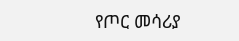የጦር መሳሪያ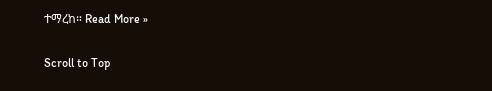ተማረከ። Read More »

Scroll to Top